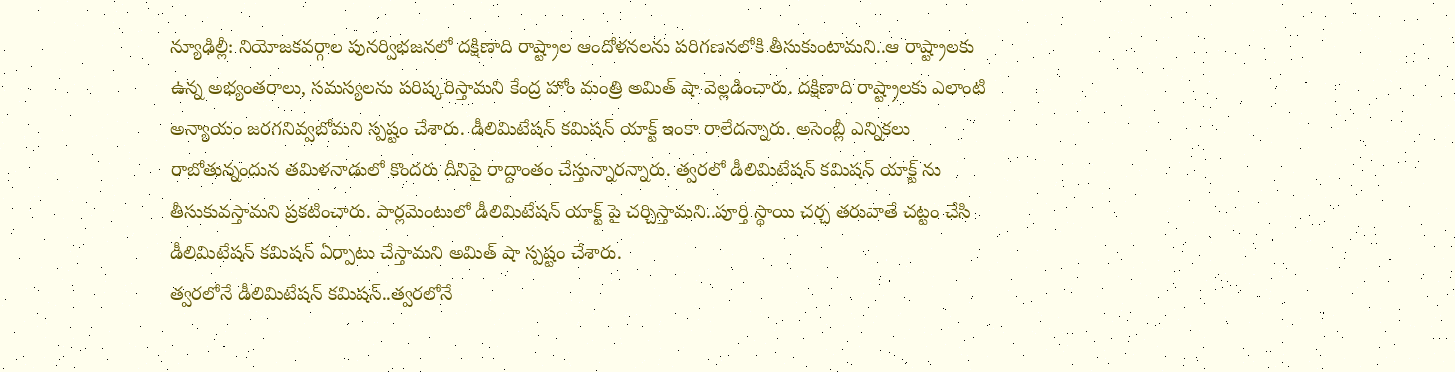న్యూఢిల్లీ: నియోజకవర్గాల పునర్విభజనలో దక్షిణాది రాష్ట్రాల ఆందోళనలను పరిగణనలోకి తీసుకుంటామని..ఆ రాష్ట్రాలకు ఉన్న అభ్యంతరాలు, సమస్యలను పరిష్కరిస్తామని కేంద్ర హోం మంత్రి అమిత్ షా వెల్లడించారు. దక్షిణాది రాష్ట్రాలకు ఎలాంటి అన్యాయం జరగనివ్వబోమని స్పష్టం చేశారు. డీలిమిటేషన్ కమిషన్ యాక్ట్ ఇంకా రాలేదన్నారు. అసెంబ్లీ ఎన్నికలు రాబోతున్నందున తమిళనాడులో కొందరు దీనిపై రాద్దాంతం చేస్తున్నారన్నారు. త్వరలో డీలిమిటేషన్ కమిషన్ యాక్ట్ ను తీసుకువస్తామని ప్రకటించారు. పార్లమెంటులో డీలిమిటేషన్ యాక్ట్ పై చర్చిస్తామని..పూర్తి స్థాయి చర్చ తరువాతే చట్టం చేసి డీలిమిటేషన్ కమిషన్ ఏర్పాటు చేస్తామని అమిత్ షా స్పష్టం చేశారు.
త్వరలోనే డీలిమిటేషన్ కమిషన్..త్వరలోనే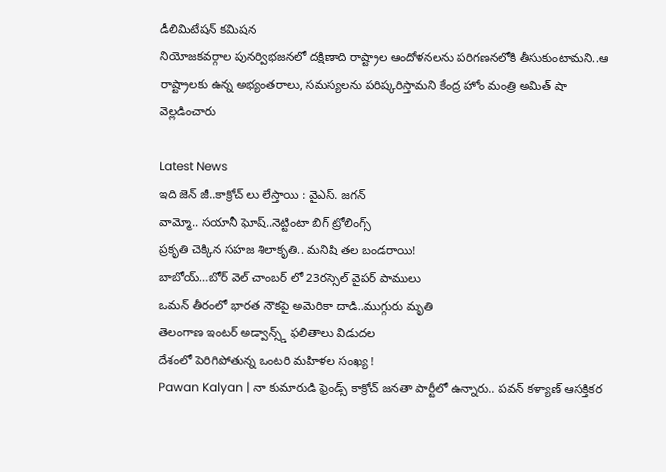డీలిమిటేషన్ కమిషన
నియోజకవర్గాల పునర్విభజనలో దక్షిణాది రాష్ట్రాల ఆందోళనలను పరిగణనలోకి తీసుకుంటామని..ఆ రాష్ట్రాలకు ఉన్న అభ్యంతరాలు, సమస్యలను పరిష్కరిస్తామని కేంద్ర హోం మంత్రి అమిత్ షా వెల్లడించారు

Latest News
ఇది జెన్ జీ..కాక్రోచ్ లు లేస్తాయి : వైఎస్. జగన్
వామ్మో.. సయానీ ఘోష్..నెట్టింటా బిగ్ ట్రోలింగ్స్
ప్రకృతి చెక్కిన సహజ శిలాకృతి.. మనిషి తల బండరాయి!
బాబోయ్…బోర్ వెల్ చాంబర్ లో 23రస్సెల్ వైపర్ పాములు
ఒమన్ తీరంలో భారత నౌకపై అమెరికా దాడి..ముగ్గురు మృతి
తెలంగాణ ఇంటర్ అడ్వాన్స్డ్ ఫలితాలు విడుదల
దేశంలో పెరిగిపోతున్న ఒంటరి మహిళల సంఖ్య !
Pawan Kalyan | నా కుమారుడి ఫ్రెండ్స్ కాక్రోచ్ జనతా పార్టీలో ఉన్నారు.. పవన్ కళ్యాణ్ ఆసక్తికర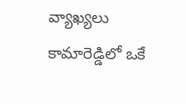వ్యాఖ్యలు
కామారెడ్డిలో ఒకే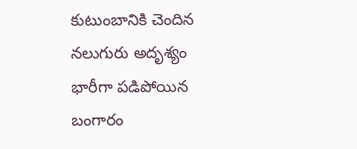కుటుంబానికి చెందిన నలుగురు అదృశ్యం
భారీగా పడిపోయిన బంగారం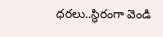ధరలు..స్థిరంగా వెండి